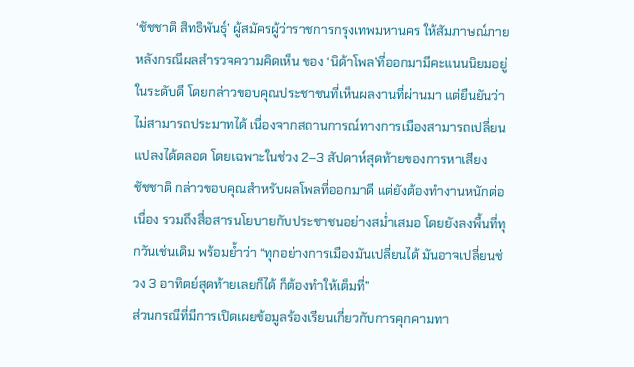‘ชัชชาติ สิทธิพันธุ์’ ผู้สมัครผู้ว่าราชการกรุงเทพมหานคร ให้สัมภาษณ์ภายหลังกรณีผลสำรวจความคิดเห็น ของ ‘นิด้าโพล’ที่ออกมามีคะแนนนิยมอยู่ในระดับดี โดยกล่าวขอบคุณประชาชนที่เห็นผลงานที่ผ่านมา แต่ยืนยันว่าไม่สามารถประมาทได้ เนื่องจากสถานการณ์ทางการเมืองสามารถเปลี่ยนแปลงได้ตลอด โดยเฉพาะในช่วง 2–3 สัปดาห์สุดท้ายของการหาเสียง
ชัชชาติ กล่าวขอบคุณสำหรับผลโพลที่ออกมาดี แต่ยังต้องทำงานหนักต่อเนื่อง รวมถึงสื่อสารนโยบายกับประชาชนอย่างสม่ำเสมอ โดยยังลงพื้นที่ทุกวันเช่นเดิม พร้อมย้ำว่า “ทุกอย่างการเมืองมันเปลี่ยนได้ มันอาจเปลี่ยนช่วง 3 อาทิตย์สุดท้ายเลยก็ได้ ก็ต้องทำให้เต็มที่”
ส่วนกรณีที่มีการเปิดเผยข้อมูลร้องเรียนเกี่ยวกับการคุกคามทา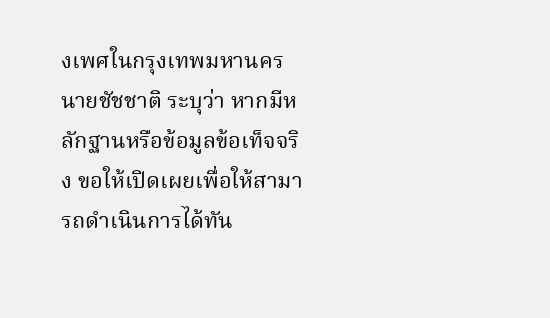งเพศในกรุงเทพมหานคร นายชัชชาติ ระบุว่า หากมีหลักฐานหรือข้อมูลข้อเท็จจริง ขอให้เปิดเผยเพื่อให้สามารถดำเนินการได้ทัน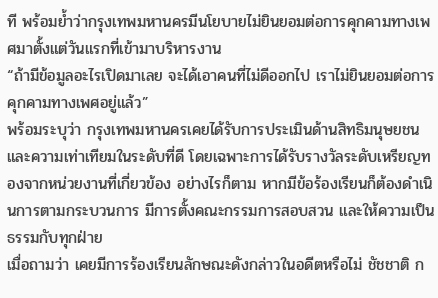ที พร้อมย้ำว่ากรุงเทพมหานครมีนโยบายไม่ยินยอมต่อการคุกคามทางเพศมาตั้งแต่วันแรกที่เข้ามาบริหารงาน
“ถ้ามีข้อมูลอะไรเปิดมาเลย จะได้เอาคนที่ไม่ดีออกไป เราไม่ยินยอมต่อการคุกคามทางเพศอยู่แล้ว”
พร้อมระบุว่า กรุงเทพมหานครเคยได้รับการประเมินด้านสิทธิมนุษยชนและความเท่าเทียมในระดับที่ดี โดยเฉพาะการได้รับรางวัลระดับเหรียญทองจากหน่วยงานที่เกี่ยวข้อง อย่างไรก็ตาม หากมีข้อร้องเรียนก็ต้องดำเนินการตามกระบวนการ มีการตั้งคณะกรรมการสอบสวน และให้ความเป็นธรรมกับทุกฝ่าย
เมื่อถามว่า เคยมีการร้องเรียนลักษณะดังกล่าวในอดีตหรือไม่ ชัชชาติ ก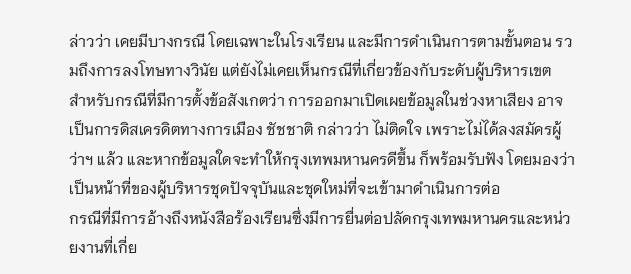ล่าวว่า เคยมีบางกรณี โดยเฉพาะในโรงเรียน และมีการดำเนินการตามขั้นตอน รวมถึงการลงโทษทางวินัย แต่ยังไม่เคยเห็นกรณีที่เกี่ยวข้องกับระดับผู้บริหารเขต
สำหรับกรณีที่มีการตั้งข้อสังเกตว่า การออกมาเปิดเผยข้อมูลในช่วงหาเสียง อาจเป็นการดิสเครดิตทางการเมือง ชัชชาติ กล่าวว่า ไม่ติดใจ เพราะไม่ได้ลงสมัครผู้ว่าฯ แล้ว และหากข้อมูลใดจะทำให้กรุงเทพมหานครดีขึ้น ก็พร้อมรับฟัง โดยมองว่าเป็นหน้าที่ของผู้บริหารชุดปัจจุบันและชุดใหม่ที่จะเข้ามาดำเนินการต่อ
กรณีที่มีการอ้างถึงหนังสือร้องเรียนซึ่งมีการยื่นต่อปลัดกรุงเทพมหานครและหน่วยงานที่เกี่ย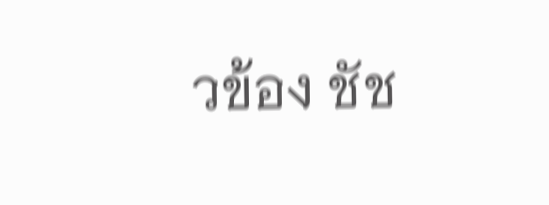วข้อง ชัช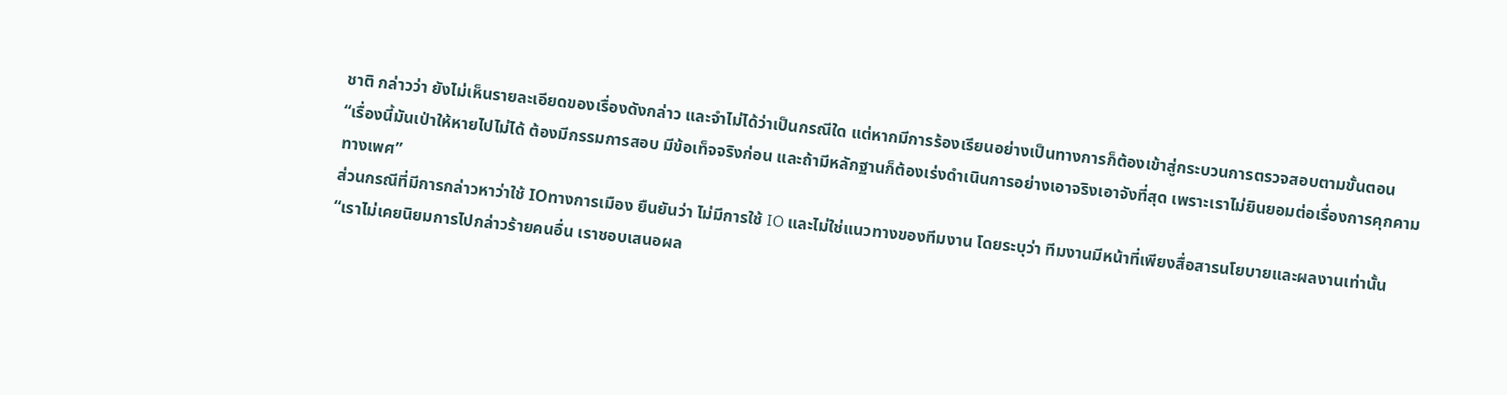ชาติ กล่าวว่า ยังไม่เห็นรายละเอียดของเรื่องดังกล่าว และจำไม่ได้ว่าเป็นกรณีใด แต่หากมีการร้องเรียนอย่างเป็นทางการก็ต้องเข้าสู่กระบวนการตรวจสอบตามขั้นตอน
“เรื่องนี้มันเป่าให้หายไปไม่ได้ ต้องมีกรรมการสอบ มีข้อเท็จจริงก่อน และถ้ามีหลักฐานก็ต้องเร่งดำเนินการอย่างเอาจริงเอาจังที่สุด เพราะเราไม่ยินยอมต่อเรื่องการคุกคามทางเพศ”
ส่วนกรณีที่มีการกล่าวหาว่าใช้ IOทางการเมือง ยืนยันว่า ไม่มีการใช้ IO และไม่ใช่แนวทางของทีมงาน โดยระบุว่า ทีมงานมีหน้าที่เพียงสื่อสารนโยบายและผลงานเท่านั้น
“เราไม่เคยนิยมการไปกล่าวร้ายคนอื่น เราชอบเสนอผล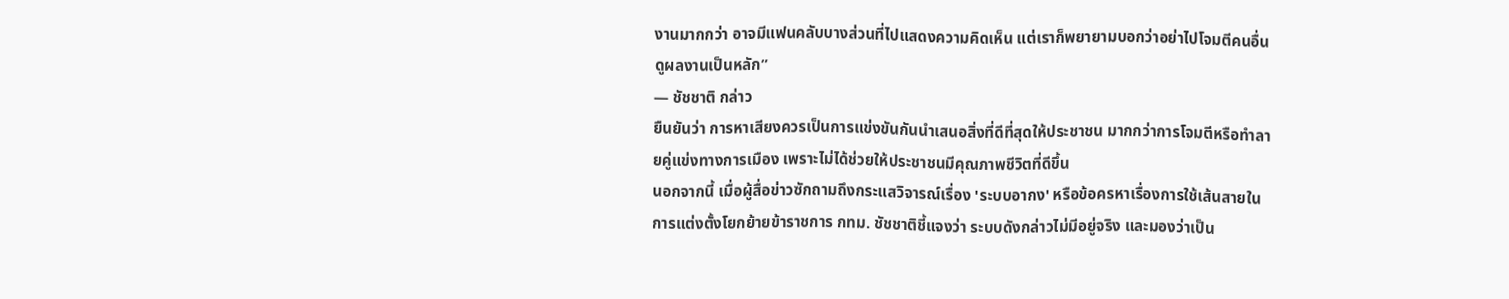งานมากกว่า อาจมีแฟนคลับบางส่วนที่ไปแสดงความคิดเห็น แต่เราก็พยายามบอกว่าอย่าไปโจมตีคนอื่น ดูผลงานเป็นหลัก”
— ชัชชาติ กล่าว
ยืนยันว่า การหาเสียงควรเป็นการแข่งขันกันนำเสนอสิ่งที่ดีที่สุดให้ประชาชน มากกว่าการโจมตีหรือทำลายคู่แข่งทางการเมือง เพราะไม่ได้ช่วยให้ประชาชนมีคุณภาพชีวิตที่ดีขึ้น
นอกจากนี้ เมื่อผู้สื่อข่าวซักถามถึงกระแสวิจารณ์เรื่อง 'ระบบอากง' หรือข้อครหาเรื่องการใช้เส้นสายในการแต่งตั้งโยกย้ายข้าราชการ กทม. ชัชชาติชี้แจงว่า ระบบดังกล่าวไม่มีอยู่จริง และมองว่าเป็น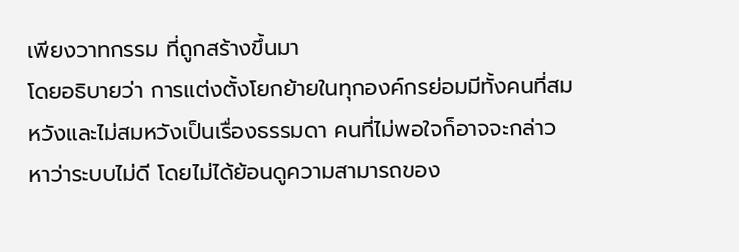เพียงวาทกรรม ที่ถูกสร้างขึ้นมา
โดยอธิบายว่า การแต่งตั้งโยกย้ายในทุกองค์กรย่อมมีทั้งคนที่สมหวังและไม่สมหวังเป็นเรื่องธรรมดา คนที่ไม่พอใจก็อาจจะกล่าวหาว่าระบบไม่ดี โดยไม่ได้ย้อนดูความสามารถของ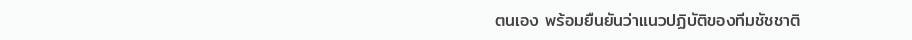ตนเอง พร้อมยืนยันว่าแนวปฏิบัติของทีมชัชชาติ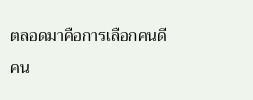ตลอดมาคือการเลือกคนดี คน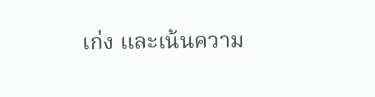เก่ง และเน้นความ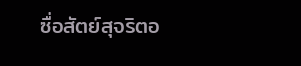ซื่อสัตย์สุจริตอ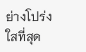ย่างโปร่งใสที่สุด